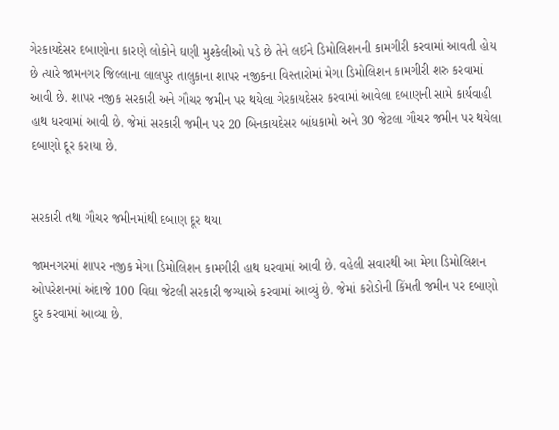ગેરકાયદેસર દબાણોના કારણે લોકોને ઘણી મુશ્કેલીઓ પડે છે તેને લઈને ડિમોલિશનની કામગીરી કરવામાં આવતી હોય છે ત્યારે જામનગર જિલ્લાના લાલપુર તાલુકાના શાપર નજીકના વિસ્તારોમાં મેગા ડિમોલિશન કામગીરી શરુ કરવામાં આવી છે. શાપર નજીક સરકારી અને ગૌચર જમીન પર થયેલા ગેરકાયદેસર કરવામાં આવેલા દબાણની સામે કાર્યવાહી હાથ ધરવામાં આવી છે. જેમાં સરકારી જમીન પર 20 બિનકાયદેસર બાંધકામો અને 30 જેટલા ગૌચર જમીન પર થયેલા દબાણો દૂર કરાયા છે.


સરકારી તથા ગૌચર જમીનમાંથી દબાણ દૂર થયા

જામનગરમાં શાપર નજીક મેગા ડિમોલિશન કામગીરી હાથ ધરવામાં આવી છે. વહેલી સવારથી આ મેગા ડિમોલિશન ઓપરેશનમાં અંદાજે 100 વિઘા જેટલી સરકારી જગ્યાએ કરવામાં આવ્યું છે. જેમાં કરોડોની કિંમતી જમીન પર દબાણો દુર કરવામાં આવ્યા છે.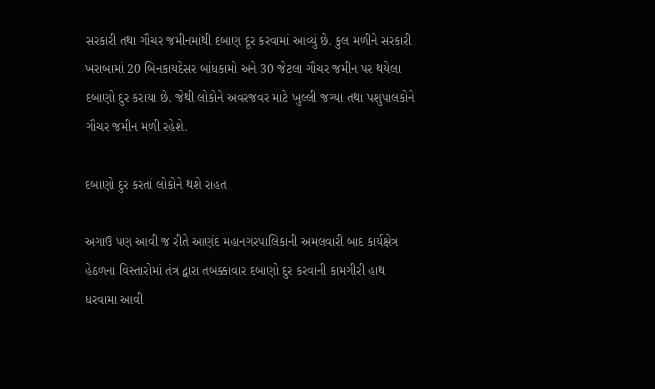સરકારી તથા ગૌચર જમીનમાંથી દબાણ દૂર કરવામાં આવ્યું છે. કુલ મળીને સરકારી ખરાબામાં 20 બિનકાયદેસર બાંધકામો અને 30 જેટલા ગૌચર જમીન પર થયેલા દબાણો દુર કરાયા છે. જેથી લોકોને અવરજવર માટે ખુલ્લી જગ્યા તથા પશુપાલકોને ગૌચર જમીન મળી રહેશે.

દબાણો દુર કરતાં લોકોને થશે રાહત

અગાઉ પણ આવી જ રીતે આણંદ મહાનગરપાલિકાની અમલવારી બાદ કાર્યક્ષેત્ર હેઠળના વિસ્તારોમાં તંત્ર દ્વારા તબક્કાવાર દબાણો દુર કરવાની કામગીરી હાથ ધરવામા આવી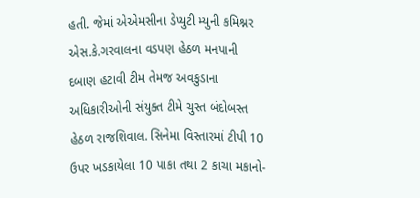હતી. જેમાં એએમસીના ડેપ્યુટી મ્યુની કમિશ્નર એસ.કે.ગરવાલના વડપણ હેઠળ મનપાની દબાણ હટાવી ટીમ તેમજ અવકુડાના અધિકારીઓની સંયુક્ત ટીમે ચુસ્ત બંદોબસ્ત હેઠળ રાજશિવાલ. સિનેમા વિસ્તારમાં ટીપી 10 ઉપર ખડકાયેલા 10 પાકા તથા 2 કાચા મકાનો-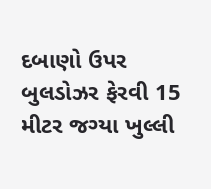દબાણો ઉપર બુલડોઝર ફેરવી 15 મીટર જગ્યા ખુલ્લી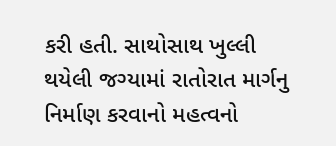કરી હતી. સાથોસાથ ખુલ્લી થયેલી જગ્યામાં રાતોરાત માર્ગનુ નિર્માણ કરવાનો મહત્વનો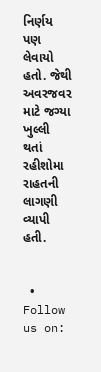નિર્ણય પણ લેવાયો હતો. જેથી અવરજવર માટે જગ્યા ખુલ્લી થતાં રહીશોમા રાહતની લાગણી વ્યાપી હતી.


  • Follow us on: